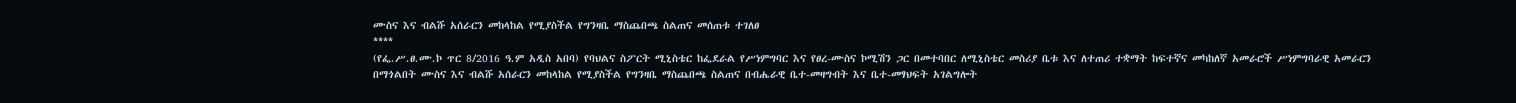ሙስና እና ብልሹ አሰራርን መከላከል የሚያስችል የግንዛቤ ማስጨበጫ ስልጠና መሰጠቱ ተገለፀ
****
(የፌ.ሥ.ፀ.ሙ.ኮ ጥር 8/2016 ዓ.ም አዲስ አበባ) የባህልና ስፖርት ሚኒስቴር ከፌደራል የሥነምግባር እና የፀረ-ሙስና ኮሚሽን ጋር በመተባበር ለሚኒስቴር መስሪያ ቤቱ እና ለተጠሪ ተቋማት ከፍተኛና መካከለኛ አመራሮች ሥነምግባራዊ አመራርን በማጎልበት ሙስና እና ብልሹ አሰራርን መከላከል የሚያስችል የግንዛቤ ማስጨበጫ ስልጠና በብሔራዊ ቤተ-መዛግብት እና ቤተ-መፃህፍት አገልግሎት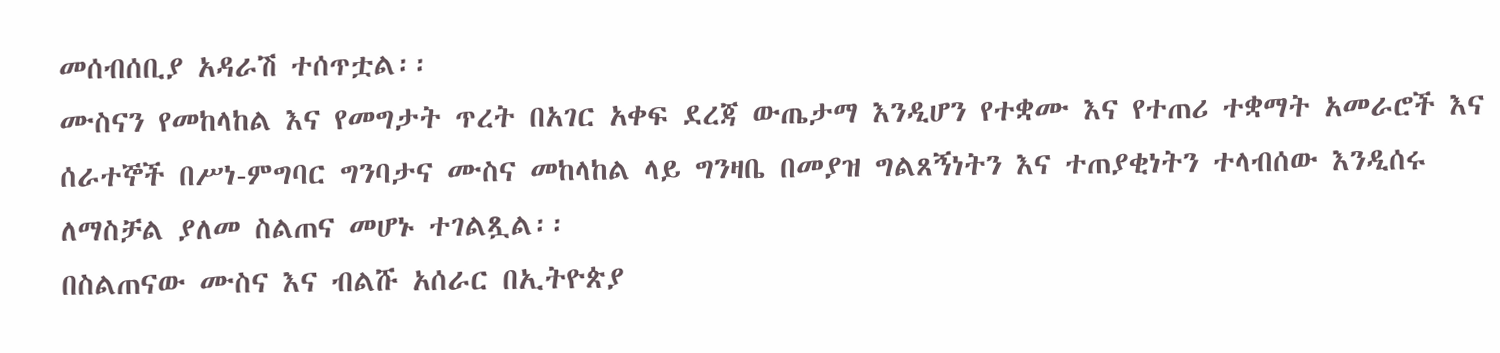መሰብሰቢያ አዳራሽ ተሰጥቷል፡፡
ሙስናን የመከላከል እና የመግታት ጥረት በአገር አቀፍ ደረጃ ውጤታማ እንዲሆን የተቋሙ እና የተጠሪ ተቋማት አመራሮች እና ሰራተኞች በሥነ-ምግባር ግንባታና ሙስና መከላከል ላይ ግንዛቤ በመያዝ ግልጸኝነትን እና ተጠያቂነትን ተላብሰው እንዲሰሩ ለማስቻል ያለመ ስልጠና መሆኑ ተገልጿል፡፡
በስልጠናው ሙስና እና ብልሹ አሰራር በኢትዮጵያ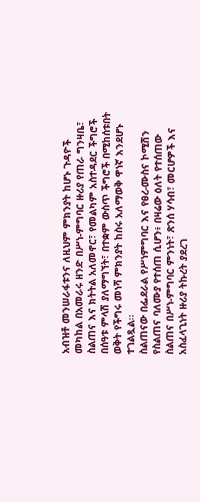አብዝቶ መንሠራፋቱንና ለዚህም ምክንያት ከሆኑ ጉዳዮች መካከል በአመራሩ ዘንድ በሥነ-ምግባር ዙሪያ የጠራ ግንዛቤ፣ ስልጠና እና ክትትል አለመኖር፣ የመልካም አስተዳደር ችግሮች በሰዓቱ ምላሽ ያለማግኘት፣ በተቋም ውስጥ ችግሮች በሚከሰቱበት ወቅት የችግሩ መነሻ ምክንያት ከስሩ አለማወቅ ዋነኛ እንደሆኑ ተገልጿል፡፡
ስልጠናው በፌደራል የሥነምግባር እና የፀረ-ሙስና ኮሚሽን የስልጠና ባለሙያ የተሰጠ ሲሆን፥ በዛሬው ዕለት የተሰጠው ስልጠና በሥነ-ምግባር ምንነት፣ ጽንሰ ሃሳብ፣ መርሆዎች እና አስፈላጊነት ዙሪያ ትኩረት ያደረገ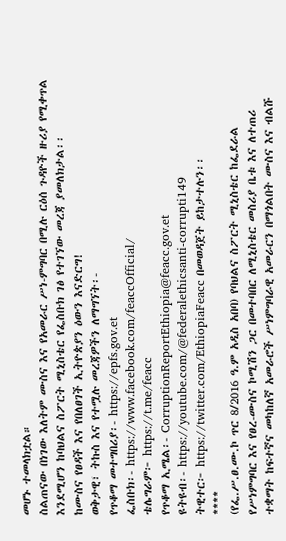መሆኑ ተመላክቷል።
ስልጠናው በነገው እለትም ሙስና እና የአመራር ሥነ-ምግባር በሚሉ ርዕሰ ጉዳዮች ዙሪያ የሚቀጥል እንደሚሆን ከባህልና ስፖርት ሚኒስቴር የፌስቡክ ገፅ የተገኘው መረጃ ያመለክታል፡፡
ከሙስና የፀዳች እና የበለፀገች ኢትዮጵያን ዕውን እናድርግ!
ወቅታዊ፣ ትኩስ እና የተሟሉ መረጃዎችን ለማግኘት፡-
የጥቆማ መተግበሪያ፡- https://epfs.gov.et
ፌስቡክ፡- https://www.facebook.com/feaccOfficial/
ቴሌግራም፦ https://t.me/feacc
የጥቆማ ኢሜል፡- CorruptionReportEthiopia@feacc.gov.et
ዩትዩብ፡- https://youtube.com/@federalethicsanti-corrupti149
ትዊተር፦ https://twitter.com/EthiopiaFeacc በመወዳጀት ይከታተሉን፡፡
****
(የፌ.ሥ.ፀ.ሙ.ኮ ጥር 8/2016 ዓ.ም አዲስ አበባ) የባህልና ስፖርት ሚኒስቴር ከፌደራል የሥነምግባር እና የፀረ-ሙስና ኮሚሽን ጋር በመተባበር ለሚኒስቴር መስሪያ ቤቱ እና ለተጠሪ ተቋማት ከፍተኛና መካከለኛ አመራሮች ሥነምግባራዊ አመራርን በማጎልበት ሙስና እና ብልሹ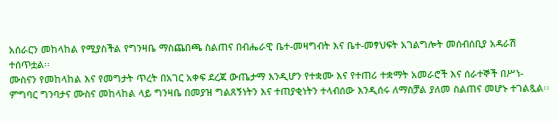አሰራርን መከላከል የሚያስችል የግንዛቤ ማስጨበጫ ስልጠና በብሔራዊ ቤተ-መዛግብት እና ቤተ-መፃህፍት አገልግሎት መሰብሰቢያ አዳራሽ ተሰጥቷል፡፡
ሙስናን የመከላከል እና የመግታት ጥረት በአገር አቀፍ ደረጃ ውጤታማ እንዲሆን የተቋሙ እና የተጠሪ ተቋማት አመራሮች እና ሰራተኞች በሥነ-ምግባር ግንባታና ሙስና መከላከል ላይ ግንዛቤ በመያዝ ግልጸኝነትን እና ተጠያቂነትን ተላብሰው እንዲሰሩ ለማስቻል ያለመ ስልጠና መሆኑ ተገልጿል፡፡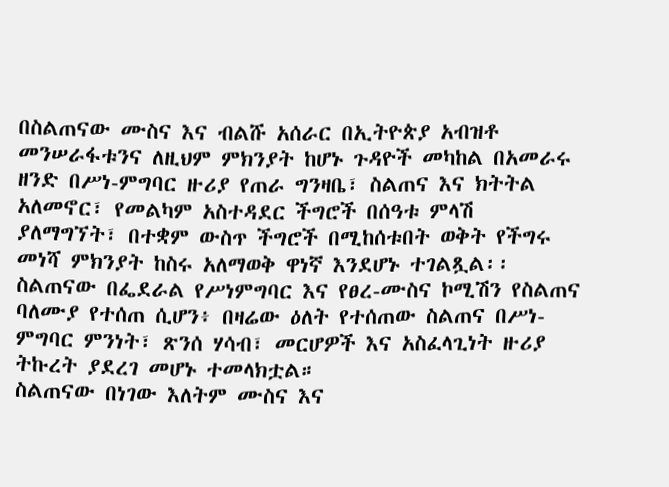በስልጠናው ሙስና እና ብልሹ አሰራር በኢትዮጵያ አብዝቶ መንሠራፋቱንና ለዚህም ምክንያት ከሆኑ ጉዳዮች መካከል በአመራሩ ዘንድ በሥነ-ምግባር ዙሪያ የጠራ ግንዛቤ፣ ስልጠና እና ክትትል አለመኖር፣ የመልካም አስተዳደር ችግሮች በሰዓቱ ምላሽ ያለማግኘት፣ በተቋም ውስጥ ችግሮች በሚከሰቱበት ወቅት የችግሩ መነሻ ምክንያት ከስሩ አለማወቅ ዋነኛ እንደሆኑ ተገልጿል፡፡
ስልጠናው በፌደራል የሥነምግባር እና የፀረ-ሙስና ኮሚሽን የስልጠና ባለሙያ የተሰጠ ሲሆን፥ በዛሬው ዕለት የተሰጠው ስልጠና በሥነ-ምግባር ምንነት፣ ጽንሰ ሃሳብ፣ መርሆዎች እና አስፈላጊነት ዙሪያ ትኩረት ያደረገ መሆኑ ተመላክቷል።
ስልጠናው በነገው እለትም ሙስና እና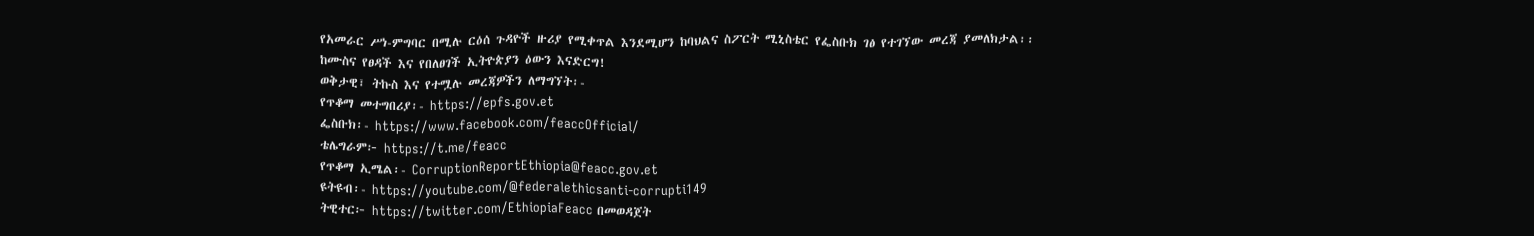የአመራር ሥነ-ምግባር በሚሉ ርዕሰ ጉዳዮች ዙሪያ የሚቀጥል እንደሚሆን ከባህልና ስፖርት ሚኒስቴር የፌስቡክ ገፅ የተገኘው መረጃ ያመለክታል፡፡
ከሙስና የፀዳች እና የበለፀገች ኢትዮጵያን ዕውን እናድርግ!
ወቅታዊ፣ ትኩስ እና የተሟሉ መረጃዎችን ለማግኘት፡-
የጥቆማ መተግበሪያ፡- https://epfs.gov.et
ፌስቡክ፡- https://www.facebook.com/feaccOfficial/
ቴሌግራም፦ https://t.me/feacc
የጥቆማ ኢሜል፡- CorruptionReportEthiopia@feacc.gov.et
ዩትዩብ፡- https://youtube.com/@federalethicsanti-corrupti149
ትዊተር፦ https://twitter.com/EthiopiaFeacc በመወዳጀት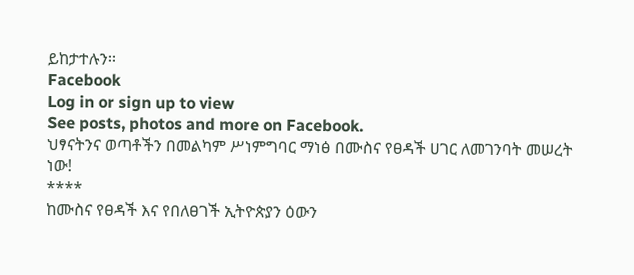ይከታተሉን፡፡
Facebook
Log in or sign up to view
See posts, photos and more on Facebook.
ህፃናትንና ወጣቶችን በመልካም ሥነምግባር ማነፅ በሙስና የፀዳች ሀገር ለመገንባት መሠረት ነው!
****
ከሙስና የፀዳች እና የበለፀገች ኢትዮጵያን ዕውን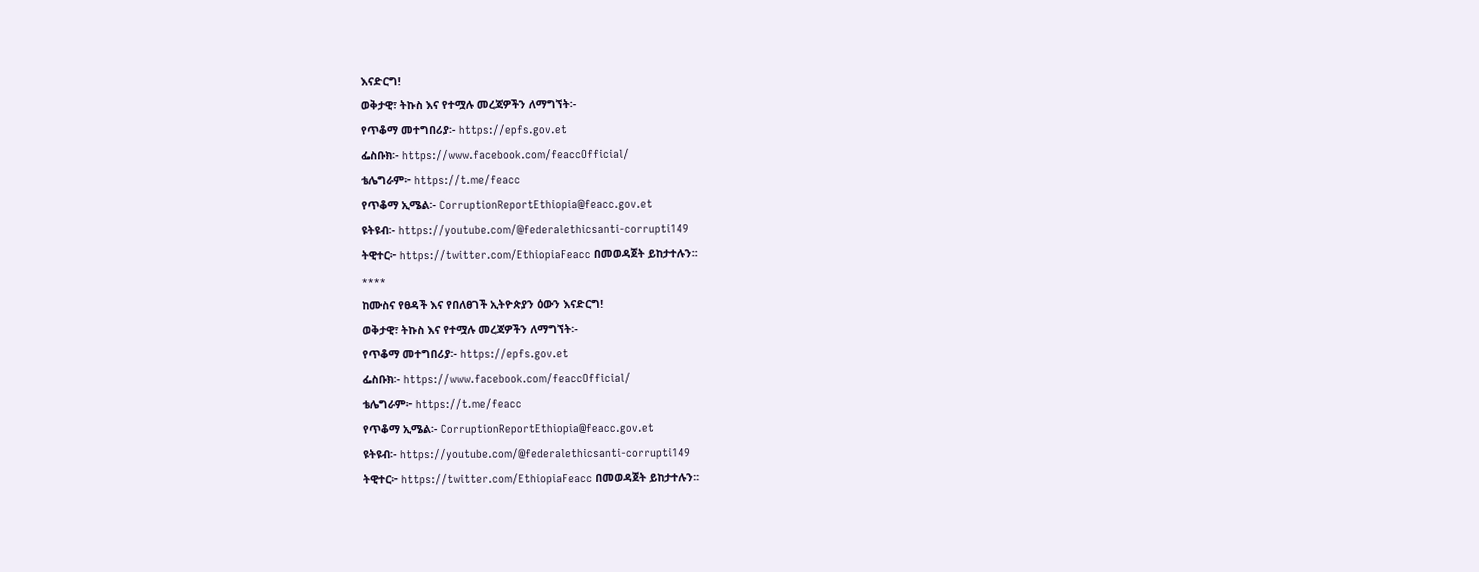እናድርግ!
ወቅታዊ፣ ትኩስ እና የተሟሉ መረጃዎችን ለማግኘት፡-
የጥቆማ መተግበሪያ፡- https://epfs.gov.et
ፌስቡክ፡- https://www.facebook.com/feaccOfficial/
ቴሌግራም፦ https://t.me/feacc
የጥቆማ ኢሜል፡- CorruptionReportEthiopia@feacc.gov.et
ዩትዩብ፡- https://youtube.com/@federalethicsanti-corrupti149
ትዊተር፦ https://twitter.com/EthiopiaFeacc በመወዳጀት ይከታተሉን፡፡
****
ከሙስና የፀዳች እና የበለፀገች ኢትዮጵያን ዕውን እናድርግ!
ወቅታዊ፣ ትኩስ እና የተሟሉ መረጃዎችን ለማግኘት፡-
የጥቆማ መተግበሪያ፡- https://epfs.gov.et
ፌስቡክ፡- https://www.facebook.com/feaccOfficial/
ቴሌግራም፦ https://t.me/feacc
የጥቆማ ኢሜል፡- CorruptionReportEthiopia@feacc.gov.et
ዩትዩብ፡- https://youtube.com/@federalethicsanti-corrupti149
ትዊተር፦ https://twitter.com/EthiopiaFeacc በመወዳጀት ይከታተሉን፡፡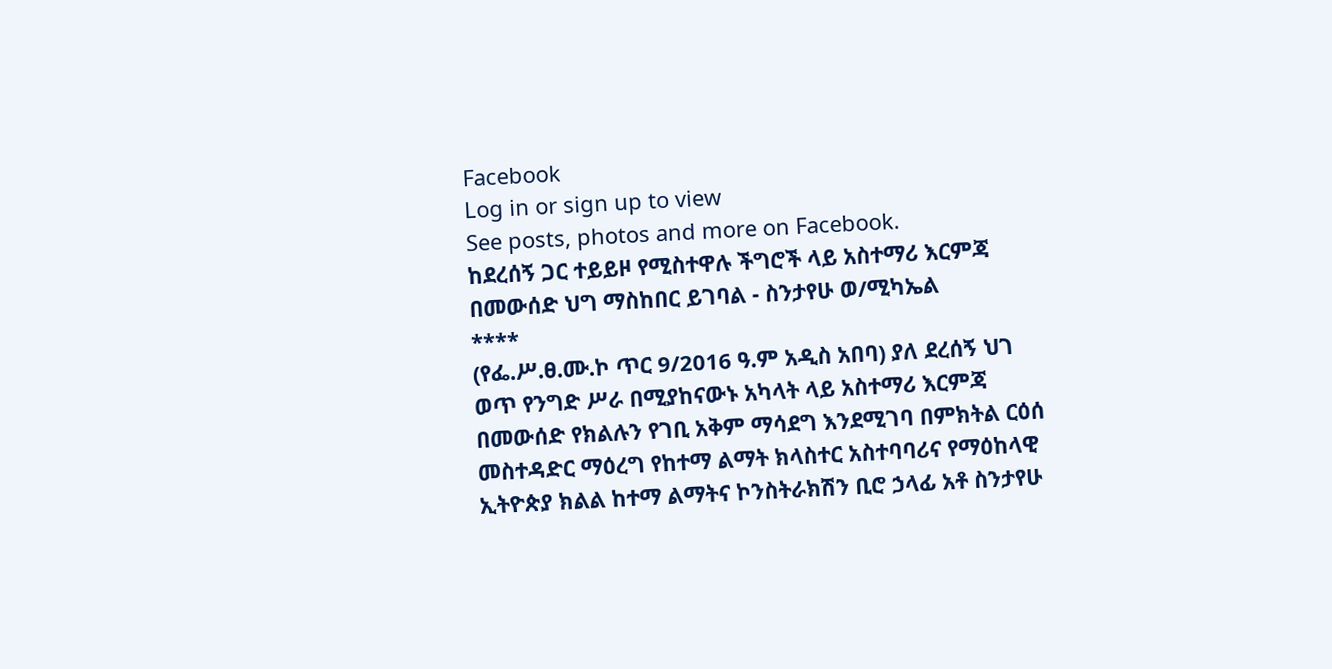Facebook
Log in or sign up to view
See posts, photos and more on Facebook.
ከደረሰኝ ጋር ተይይዞ የሚስተዋሉ ችግሮች ላይ አስተማሪ እርምጃ በመውሰድ ህግ ማስከበር ይገባል - ስንታየሁ ወ/ሚካኤል
****
(የፌ.ሥ.ፀ.ሙ.ኮ ጥር 9/2016 ዓ.ም አዲስ አበባ) ያለ ደረሰኝ ህገ ወጥ የንግድ ሥራ በሚያከናውኑ አካላት ላይ አስተማሪ እርምጃ በመውሰድ የክልሉን የገቢ አቅም ማሳደግ እንደሚገባ በምክትል ርዕሰ መስተዳድር ማዕረግ የከተማ ልማት ክላስተር አስተባባሪና የማዕከላዊ ኢትዮጵያ ክልል ከተማ ልማትና ኮንስትራክሽን ቢሮ ኃላፊ አቶ ስንታየሁ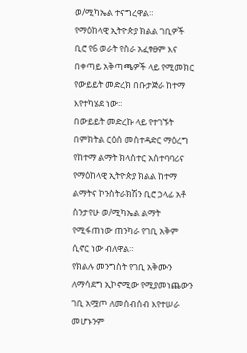ወ/ሚካኤል ተናግረዋል።
የማዕከላዊ ኢትዮጵያ ክልል ገቢዎች ቢሮ የ6 ወራት የስራ አፈፃፀም እና በቀጣይ አቅጣጫዎች ላይ የሚመክር የውይይት መድረክ በቡታጅራ ከተማ እየተካሄደ ነው።
በውይይት መድረኩ ላይ የተገኙት በምክትል ርዕሰ መስተዳድር ማዕረግ የከተማ ልማት ክላስተር አስተባባሪና የማዕከላዊ ኢትዮጵያ ክልል ከተማ ልማትና ኮንስትራክሽን ቢሮ ኃላፊ አቶ ስንታየሁ ወ/ሚካኤል ልማት የሚፋጠነው ጠንካራ የገቢ አቅም ሲኖር ነው ብለዋል።
የክልሉ መንግስት የገቢ አቅሙን ለማሳደግ ኢኮኖሚው የሚያመነጨውን ገቢ አሟጦ ለመሰብሰብ እየተሠራ መሆኑንም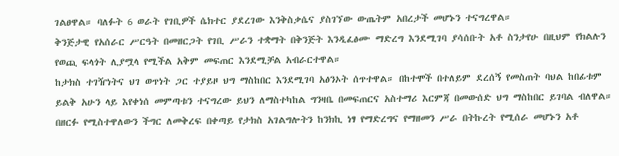ገልፀዋል። ባለፉት 6 ወራት የገቢዎች ሴክተር ያደረገው እንቅስቃሴና ያስገኘው ውጤትም አበረታች መሆኑን ተናግረዋል።
ቅንጅታዊ የአሰራር ሥርዓት በመዘርጋት የገቢ ሥራን ተቋማት በቅንጅት እንዲፈፅሙ ማድረግ እንደሚገባ ያሳሰቡት አቶ ስንታየሁ በዚህም የክልሉን የወጪ ፍላጎት ሊያሟላ የሚችል አቅም መፍጠር እንደሚቻል አብራርተዋል።
ከታክስ ተገዥነትና ህገ ወጥነት ጋር ተያይዞ ህግ ማስከበር እንደሚገባ አፅንኦት ሰጥተዋል። በከተሞች በተለይም ደረሰኝ የመስጠት ባህል ከበፊቱም ይልቅ አሁን ላይ እየቀነሰ መምጣቱን ተናግረው ይህን ለማስተካከል ግንዛቤ በመፍጠርና አስተማሪ እርምጃ በመውሰድ ህግ ማስከበር ይገባል ብለዋል።
በዘርፉ የሚስተዋለውን ችግር ለመቅረፍ በቀጣይ የታክስ አገልግሎትን ከንክኪ ነፃ የማድረግና የማዘመን ሥራ በትኩረት የሚሰራ መሆኑን አቶ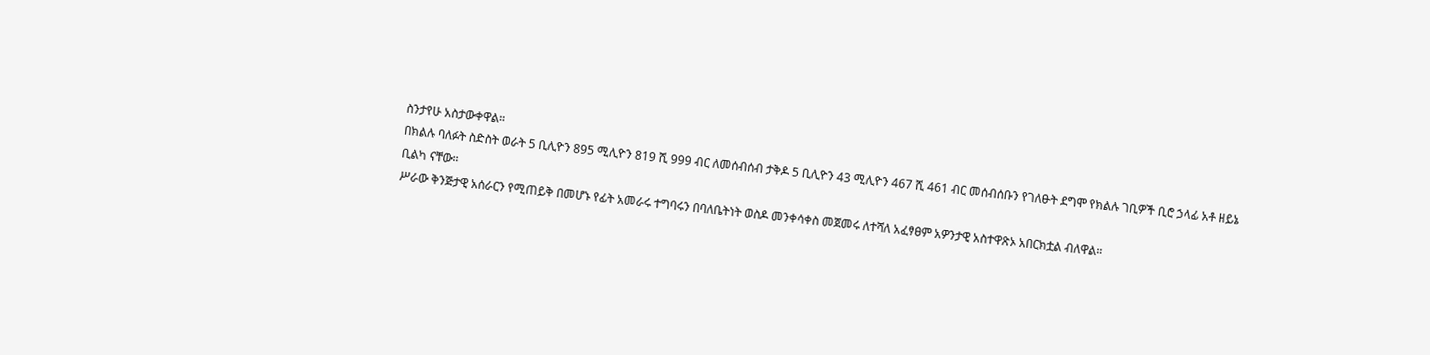ስንታየሁ አስታውቀዋል።
በክልሉ ባለፉት ስድስት ወራት 5 ቢሊዮን 895 ሚሊዮን 819 ሺ 999 ብር ለመሰብሰብ ታቅዶ 5 ቢሊዮን 43 ሚሊዮን 467 ሺ 461 ብር መሰብሰቡን የገለፁት ደግሞ የክልሉ ገቢዎች ቢሮ ኃላፊ አቶ ዘይኔ ቢልካ ናቸው።
ሥራው ቅንጅታዊ አሰራርን የሚጠይቅ በመሆኑ የፊት አመራሩ ተግባሩን በባለቤትነት ወስዶ መንቀሳቀስ መጀመሩ ለተሻለ አፈፃፀም አዎንታዊ አስተዋጽኦ አበርክቷል ብለዋል።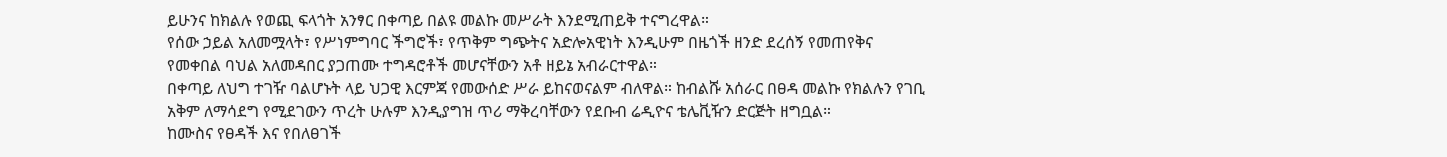ይሁንና ከክልሉ የወጪ ፍላጎት አንፃር በቀጣይ በልዩ መልኩ መሥራት እንደሚጠይቅ ተናግረዋል።
የሰው ኃይል አለመሟላት፣ የሥነምግባር ችግሮች፣ የጥቅም ግጭትና አድሎአዊነት እንዲሁም በዜጎች ዘንድ ደረሰኝ የመጠየቅና የመቀበል ባህል አለመዳበር ያጋጠሙ ተግዳሮቶች መሆናቸውን አቶ ዘይኔ አብራርተዋል።
በቀጣይ ለህግ ተገዥ ባልሆኑት ላይ ህጋዊ እርምጃ የመውሰድ ሥራ ይከናወናልም ብለዋል። ከብልሹ አሰራር በፀዳ መልኩ የክልሉን የገቢ አቅም ለማሳደግ የሚደገውን ጥረት ሁሉም እንዲያግዝ ጥሪ ማቅረባቸውን የደቡብ ሬዲዮና ቴሌቪዥን ድርጅት ዘግቧል።
ከሙስና የፀዳች እና የበለፀገች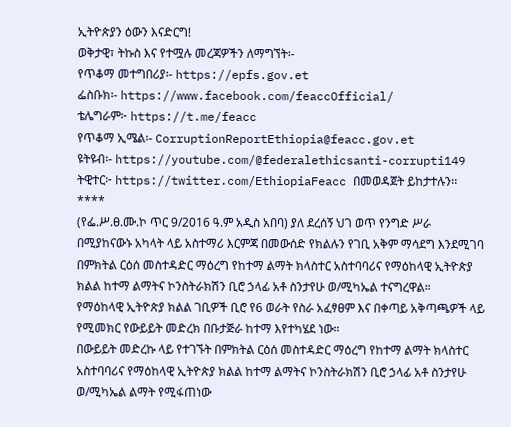ኢትዮጵያን ዕውን እናድርግ!
ወቅታዊ፣ ትኩስ እና የተሟሉ መረጃዎችን ለማግኘት፡-
የጥቆማ መተግበሪያ፡- https://epfs.gov.et
ፌስቡክ፡- https://www.facebook.com/feaccOfficial/
ቴሌግራም፦ https://t.me/feacc
የጥቆማ ኢሜል፡- CorruptionReportEthiopia@feacc.gov.et
ዩትዩብ፡- https://youtube.com/@federalethicsanti-corrupti149
ትዊተር፦ https://twitter.com/EthiopiaFeacc በመወዳጀት ይከታተሉን፡፡
****
(የፌ.ሥ.ፀ.ሙ.ኮ ጥር 9/2016 ዓ.ም አዲስ አበባ) ያለ ደረሰኝ ህገ ወጥ የንግድ ሥራ በሚያከናውኑ አካላት ላይ አስተማሪ እርምጃ በመውሰድ የክልሉን የገቢ አቅም ማሳደግ እንደሚገባ በምክትል ርዕሰ መስተዳድር ማዕረግ የከተማ ልማት ክላስተር አስተባባሪና የማዕከላዊ ኢትዮጵያ ክልል ከተማ ልማትና ኮንስትራክሽን ቢሮ ኃላፊ አቶ ስንታየሁ ወ/ሚካኤል ተናግረዋል።
የማዕከላዊ ኢትዮጵያ ክልል ገቢዎች ቢሮ የ6 ወራት የስራ አፈፃፀም እና በቀጣይ አቅጣጫዎች ላይ የሚመክር የውይይት መድረክ በቡታጅራ ከተማ እየተካሄደ ነው።
በውይይት መድረኩ ላይ የተገኙት በምክትል ርዕሰ መስተዳድር ማዕረግ የከተማ ልማት ክላስተር አስተባባሪና የማዕከላዊ ኢትዮጵያ ክልል ከተማ ልማትና ኮንስትራክሽን ቢሮ ኃላፊ አቶ ስንታየሁ ወ/ሚካኤል ልማት የሚፋጠነው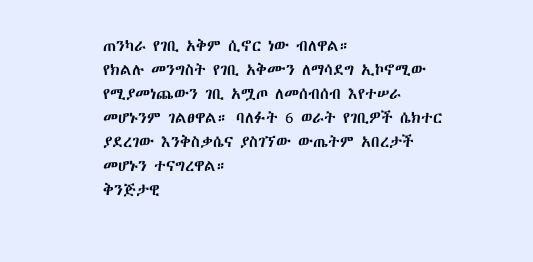ጠንካራ የገቢ አቅም ሲኖር ነው ብለዋል።
የክልሉ መንግስት የገቢ አቅሙን ለማሳደግ ኢኮኖሚው የሚያመነጨውን ገቢ አሟጦ ለመሰብሰብ እየተሠራ መሆኑንም ገልፀዋል። ባለፉት 6 ወራት የገቢዎች ሴክተር ያደረገው እንቅስቃሴና ያስገኘው ውጤትም አበረታች መሆኑን ተናግረዋል።
ቅንጅታዊ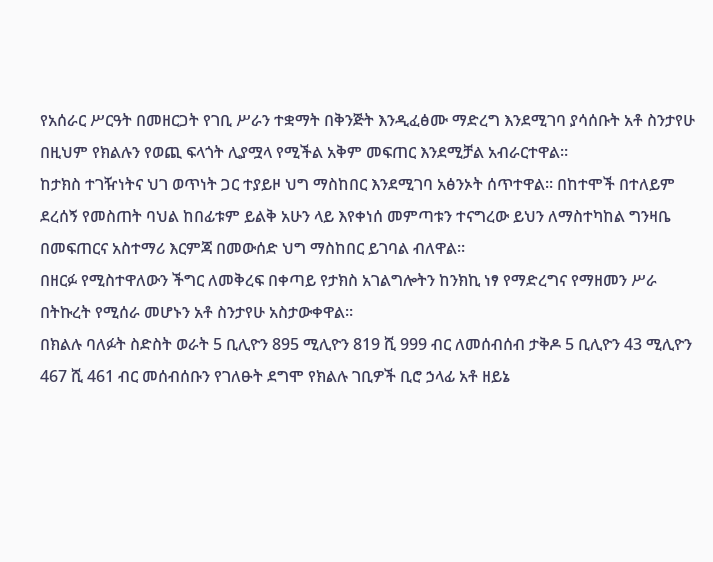የአሰራር ሥርዓት በመዘርጋት የገቢ ሥራን ተቋማት በቅንጅት እንዲፈፅሙ ማድረግ እንደሚገባ ያሳሰቡት አቶ ስንታየሁ በዚህም የክልሉን የወጪ ፍላጎት ሊያሟላ የሚችል አቅም መፍጠር እንደሚቻል አብራርተዋል።
ከታክስ ተገዥነትና ህገ ወጥነት ጋር ተያይዞ ህግ ማስከበር እንደሚገባ አፅንኦት ሰጥተዋል። በከተሞች በተለይም ደረሰኝ የመስጠት ባህል ከበፊቱም ይልቅ አሁን ላይ እየቀነሰ መምጣቱን ተናግረው ይህን ለማስተካከል ግንዛቤ በመፍጠርና አስተማሪ እርምጃ በመውሰድ ህግ ማስከበር ይገባል ብለዋል።
በዘርፉ የሚስተዋለውን ችግር ለመቅረፍ በቀጣይ የታክስ አገልግሎትን ከንክኪ ነፃ የማድረግና የማዘመን ሥራ በትኩረት የሚሰራ መሆኑን አቶ ስንታየሁ አስታውቀዋል።
በክልሉ ባለፉት ስድስት ወራት 5 ቢሊዮን 895 ሚሊዮን 819 ሺ 999 ብር ለመሰብሰብ ታቅዶ 5 ቢሊዮን 43 ሚሊዮን 467 ሺ 461 ብር መሰብሰቡን የገለፁት ደግሞ የክልሉ ገቢዎች ቢሮ ኃላፊ አቶ ዘይኔ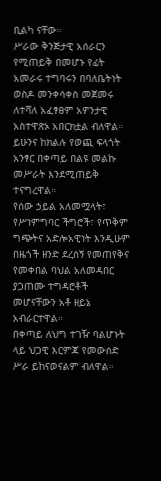ቢልካ ናቸው።
ሥራው ቅንጅታዊ አሰራርን የሚጠይቅ በመሆኑ የፊት አመራሩ ተግባሩን በባለቤትነት ወስዶ መንቀሳቀስ መጀመሩ ለተሻለ አፈፃፀም አዎንታዊ አስተዋጽኦ አበርክቷል ብለዋል። ይሁንና ከክልሉ የወጪ ፍላጎት አንፃር በቀጣይ በልዩ መልኩ መሥራት እንደሚጠይቅ ተናግረዋል።
የሰው ኃይል አለመሟላት፣ የሥነምግባር ችግሮች፣ የጥቅም ግጭትና አድሎአዊነት እንዲሁም በዜጎች ዘንድ ደረሰኝ የመጠየቅና የመቀበል ባህል አለመዳበር ያጋጠሙ ተግዳሮቶች መሆናቸውን አቶ ዘይኔ አብራርተዋል።
በቀጣይ ለህግ ተገዥ ባልሆኑት ላይ ህጋዊ እርምጃ የመውሰድ ሥራ ይከናወናልም ብለዋል።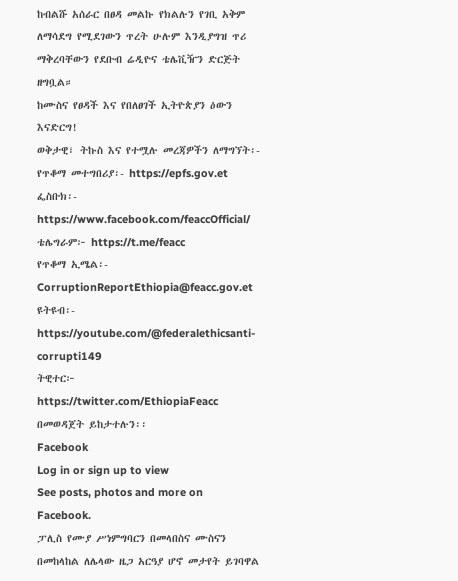ከብልሹ አሰራር በፀዳ መልኩ የክልሉን የገቢ አቅም ለማሳደግ የሚደገውን ጥረት ሁሉም እንዲያግዝ ጥሪ ማቅረባቸውን የደቡብ ሬዲዮና ቴሌቪዥን ድርጅት ዘግቧል።
ከሙስና የፀዳች እና የበለፀገች ኢትዮጵያን ዕውን እናድርግ!
ወቅታዊ፣ ትኩስ እና የተሟሉ መረጃዎችን ለማግኘት፡-
የጥቆማ መተግበሪያ፡- https://epfs.gov.et
ፌስቡክ፡- https://www.facebook.com/feaccOfficial/
ቴሌግራም፦ https://t.me/feacc
የጥቆማ ኢሜል፡- CorruptionReportEthiopia@feacc.gov.et
ዩትዩብ፡- https://youtube.com/@federalethicsanti-corrupti149
ትዊተር፦ https://twitter.com/EthiopiaFeacc በመወዳጀት ይከታተሉን፡፡
Facebook
Log in or sign up to view
See posts, photos and more on Facebook.
ፓሊስ የሙያ ሥነምግባርን በመላበስና ሙስናን በመከላከል ለሌላው ዜጋ አርዓያ ሆኖ መታየት ይገባዋል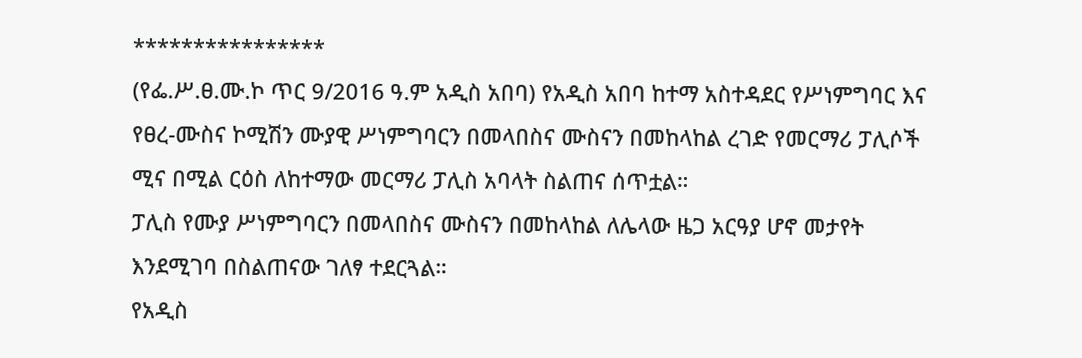****************
(የፌ.ሥ.ፀ.ሙ.ኮ ጥር 9/2016 ዓ.ም አዲስ አበባ) የአዲስ አበባ ከተማ አስተዳደር የሥነምግባር እና የፀረ-ሙስና ኮሚሽን ሙያዊ ሥነምግባርን በመላበስና ሙስናን በመከላከል ረገድ የመርማሪ ፓሊሶች ሚና በሚል ርዕስ ለከተማው መርማሪ ፓሊስ አባላት ስልጠና ሰጥቷል።
ፓሊስ የሙያ ሥነምግባርን በመላበስና ሙስናን በመከላከል ለሌላው ዜጋ አርዓያ ሆኖ መታየት እንደሚገባ በስልጠናው ገለፃ ተደርጓል።
የአዲስ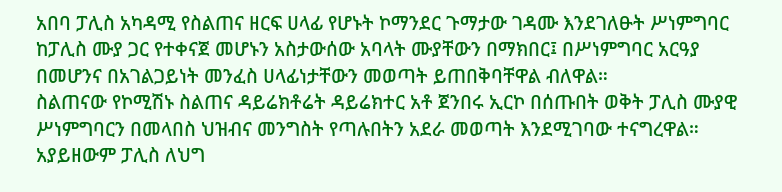አበባ ፓሊስ አካዳሚ የስልጠና ዘርፍ ሀላፊ የሆኑት ኮማንደር ጉማታው ገዳሙ እንደገለፁት ሥነምግባር ከፓሊስ ሙያ ጋር የተቀናጀ መሆኑን አስታውሰው አባላት ሙያቸውን በማክበር፤ በሥነምግባር አርዓያ በመሆንና በአገልጋይነት መንፈስ ሀላፊነታቸውን መወጣት ይጠበቅባቸዋል ብለዋል።
ስልጠናው የኮሚሽኑ ስልጠና ዳይሬክቶሬት ዳይሬክተር አቶ ጀንበሩ ኢርኮ በሰጡበት ወቅት ፓሊስ ሙያዊ ሥነምግባርን በመላበስ ህዝብና መንግስት የጣሉበትን አደራ መወጣት እንደሚገባው ተናግረዋል።
አያይዘውም ፓሊስ ለህግ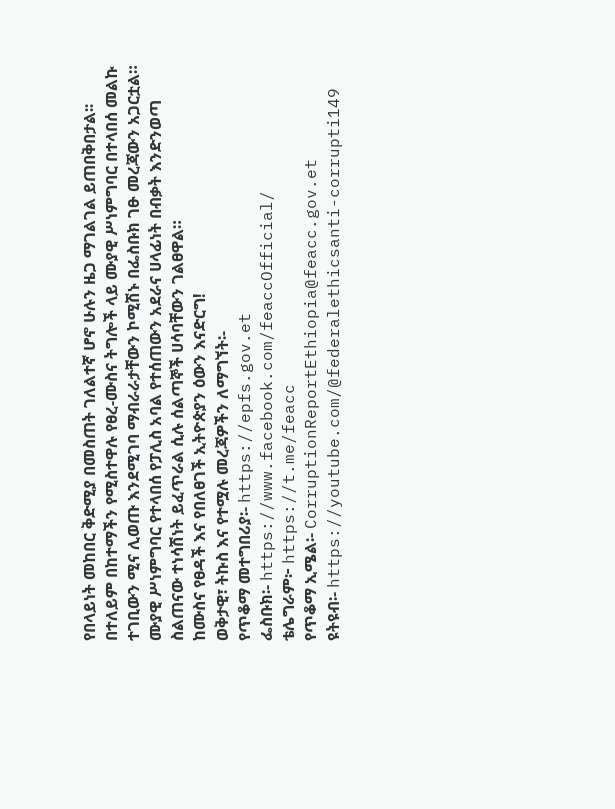የበላይነት መከበር ቅድሚያ በመስጠት ገለልተኛ ሆኖ ሁሉን ዜጋ ማገልገል ይጠበቅበታል፡፡ በተለይም በከተማችን የሚስተዋሉ የፀረ-ሙስና ትግሎች ላይ ሙያዊ ሥነምግባር በተላበሰ መልኩ ተገቢውን ሚና ሊወጡ እንደሚገባ ማብራራታቸውን ኮሚሽኑ በፌስቡክ ገፁ መረጃውን አጋርቷል።
ሙያዊ ሥነምግባር የተላበሰ የፓሊስ አባል የተሰጠውን አደራና ሀላፊነት በብቃት እንድንወጣ ስልጠናው ተነሳሽነት ይፈጥራል ሲሉ ሰልጣኞች ሀሳባቸውን ገልፀዋል።
ከሙስና የፀዳች እና የበለፀገች ኢትዮጵያን ዕውን እናድርግ!
ወቅታዊ፣ ትኩስ እና የተሟሉ መረጃዎችን ለማግኘት፡-
የጥቆማ መተግበሪያ፡- https://epfs.gov.et
ፌስቡክ፡- https://www.facebook.com/feaccOfficial/
ቴሌግራም፦ https://t.me/feacc
የጥቆማ ኢሜል፡- CorruptionReportEthiopia@feacc.gov.et
ዩትዩብ፡- https://youtube.com/@federalethicsanti-corrupti149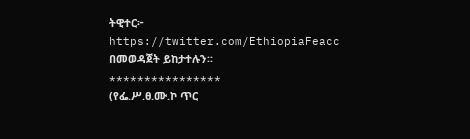ትዊተር፦ https://twitter.com/EthiopiaFeacc በመወዳጀት ይከታተሉን፡፡
****************
(የፌ.ሥ.ፀ.ሙ.ኮ ጥር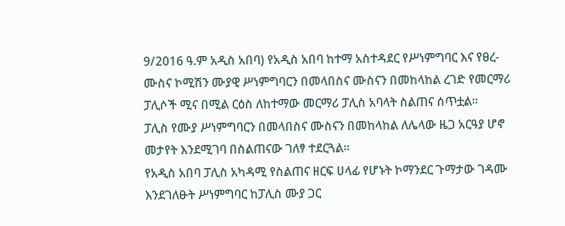9/2016 ዓ.ም አዲስ አበባ) የአዲስ አበባ ከተማ አስተዳደር የሥነምግባር እና የፀረ-ሙስና ኮሚሽን ሙያዊ ሥነምግባርን በመላበስና ሙስናን በመከላከል ረገድ የመርማሪ ፓሊሶች ሚና በሚል ርዕስ ለከተማው መርማሪ ፓሊስ አባላት ስልጠና ሰጥቷል።
ፓሊስ የሙያ ሥነምግባርን በመላበስና ሙስናን በመከላከል ለሌላው ዜጋ አርዓያ ሆኖ መታየት እንደሚገባ በስልጠናው ገለፃ ተደርጓል።
የአዲስ አበባ ፓሊስ አካዳሚ የስልጠና ዘርፍ ሀላፊ የሆኑት ኮማንደር ጉማታው ገዳሙ እንደገለፁት ሥነምግባር ከፓሊስ ሙያ ጋር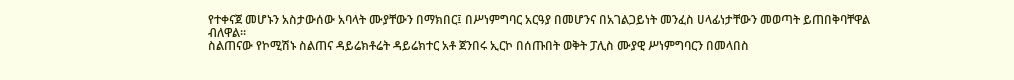የተቀናጀ መሆኑን አስታውሰው አባላት ሙያቸውን በማክበር፤ በሥነምግባር አርዓያ በመሆንና በአገልጋይነት መንፈስ ሀላፊነታቸውን መወጣት ይጠበቅባቸዋል ብለዋል።
ስልጠናው የኮሚሽኑ ስልጠና ዳይሬክቶሬት ዳይሬክተር አቶ ጀንበሩ ኢርኮ በሰጡበት ወቅት ፓሊስ ሙያዊ ሥነምግባርን በመላበስ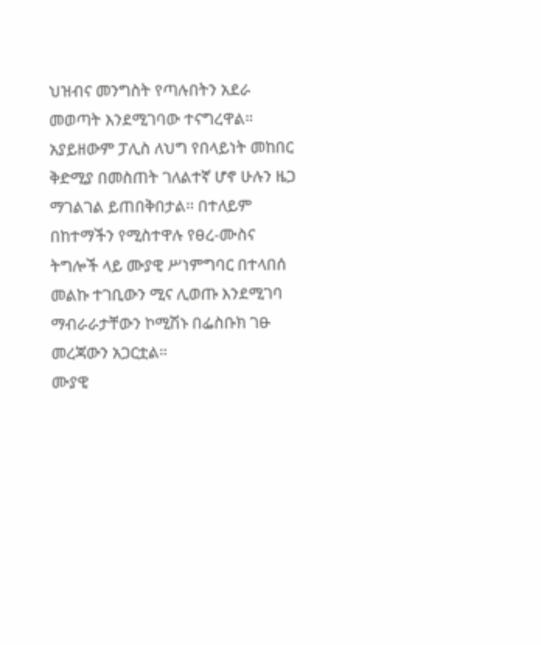ህዝብና መንግስት የጣሉበትን አደራ መወጣት እንደሚገባው ተናግረዋል።
አያይዘውም ፓሊስ ለህግ የበላይነት መከበር ቅድሚያ በመስጠት ገለልተኛ ሆኖ ሁሉን ዜጋ ማገልገል ይጠበቅበታል፡፡ በተለይም በከተማችን የሚስተዋሉ የፀረ-ሙስና ትግሎች ላይ ሙያዊ ሥነምግባር በተላበሰ መልኩ ተገቢውን ሚና ሊወጡ እንደሚገባ ማብራራታቸውን ኮሚሽኑ በፌስቡክ ገፁ መረጃውን አጋርቷል።
ሙያዊ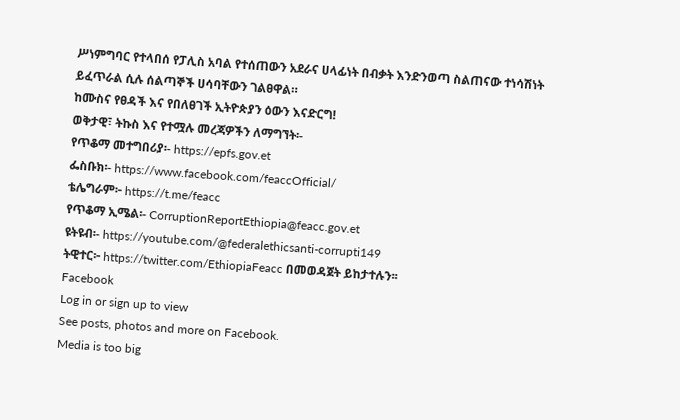ሥነምግባር የተላበሰ የፓሊስ አባል የተሰጠውን አደራና ሀላፊነት በብቃት እንድንወጣ ስልጠናው ተነሳሽነት ይፈጥራል ሲሉ ሰልጣኞች ሀሳባቸውን ገልፀዋል።
ከሙስና የፀዳች እና የበለፀገች ኢትዮጵያን ዕውን እናድርግ!
ወቅታዊ፣ ትኩስ እና የተሟሉ መረጃዎችን ለማግኘት፡-
የጥቆማ መተግበሪያ፡- https://epfs.gov.et
ፌስቡክ፡- https://www.facebook.com/feaccOfficial/
ቴሌግራም፦ https://t.me/feacc
የጥቆማ ኢሜል፡- CorruptionReportEthiopia@feacc.gov.et
ዩትዩብ፡- https://youtube.com/@federalethicsanti-corrupti149
ትዊተር፦ https://twitter.com/EthiopiaFeacc በመወዳጀት ይከታተሉን፡፡
Facebook
Log in or sign up to view
See posts, photos and more on Facebook.
Media is too big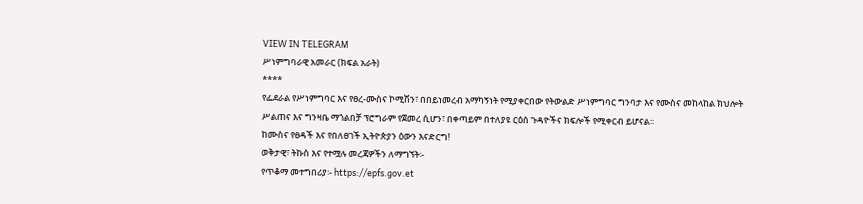VIEW IN TELEGRAM
ሥነምግባራዊ አመራር (ክፍል አራት)
****
የፌደራል የሥነምግባር እና የፀረ-ሙስና ኮሚሽን፣ በበይነመረብ አማካኝነት የሚያቀርበው የትውልድ ሥነምግባር ግንባታ እና የሙስና መከላከል ክህሎት ሥልጠና እና ግንዛቤ ማጎልበቻ ፕሮግራም የጀመረ ሲሆን፣ በቀጣይም በተለያዩ ርዕሰ ጉዳዮችና ክፍሎች የሚቀርብ ይሆናል፡፡
ከሙስና የፀዳች እና የበለፀገች ኢትዮጵያን ዕውን እናድርግ!
ወቅታዊ፣ ትኩስ እና የተሟሉ መረጃዎችን ለማግኘት፡-
የጥቆማ መተግበሪያ፡- https://epfs.gov.et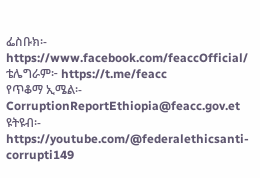ፌስቡክ፡- https://www.facebook.com/feaccOfficial/
ቴሌግራም፦ https://t.me/feacc
የጥቆማ ኢሜል፡- CorruptionReportEthiopia@feacc.gov.et
ዩትዩብ፡- https://youtube.com/@federalethicsanti-corrupti149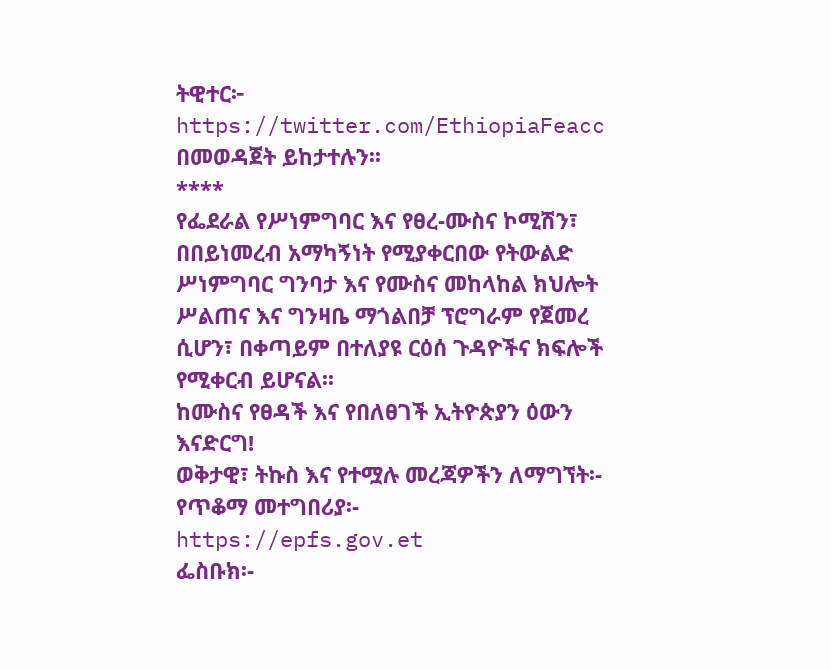ትዊተር፦ https://twitter.com/EthiopiaFeacc በመወዳጀት ይከታተሉን፡፡
****
የፌደራል የሥነምግባር እና የፀረ-ሙስና ኮሚሽን፣ በበይነመረብ አማካኝነት የሚያቀርበው የትውልድ ሥነምግባር ግንባታ እና የሙስና መከላከል ክህሎት ሥልጠና እና ግንዛቤ ማጎልበቻ ፕሮግራም የጀመረ ሲሆን፣ በቀጣይም በተለያዩ ርዕሰ ጉዳዮችና ክፍሎች የሚቀርብ ይሆናል፡፡
ከሙስና የፀዳች እና የበለፀገች ኢትዮጵያን ዕውን እናድርግ!
ወቅታዊ፣ ትኩስ እና የተሟሉ መረጃዎችን ለማግኘት፡-
የጥቆማ መተግበሪያ፡- https://epfs.gov.et
ፌስቡክ፡-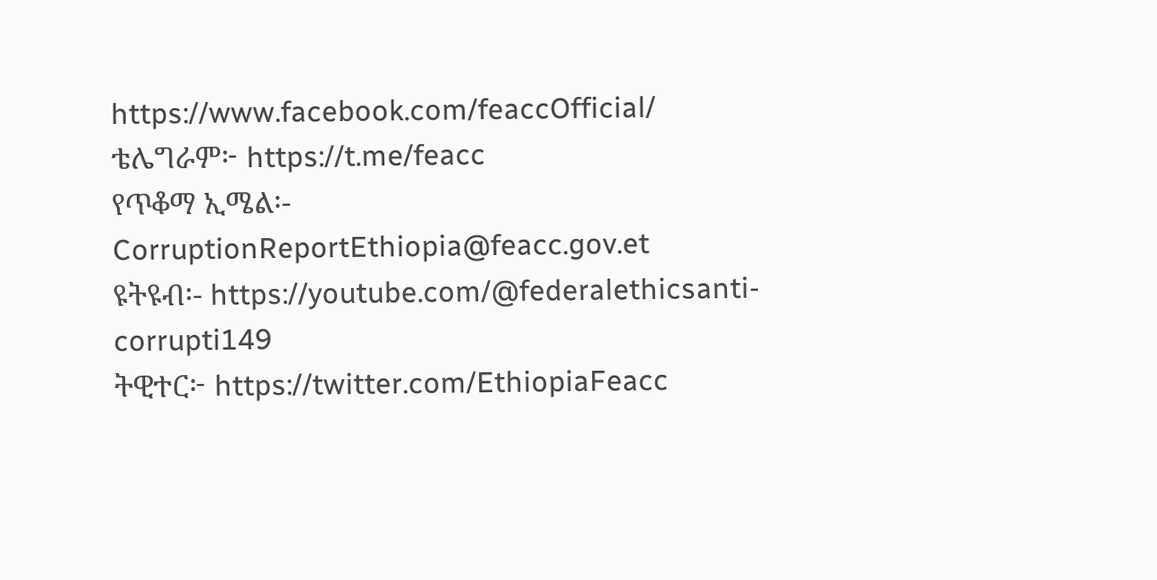https://www.facebook.com/feaccOfficial/
ቴሌግራም፦ https://t.me/feacc
የጥቆማ ኢሜል፡- CorruptionReportEthiopia@feacc.gov.et
ዩትዩብ፡- https://youtube.com/@federalethicsanti-corrupti149
ትዊተር፦ https://twitter.com/EthiopiaFeacc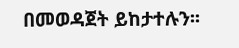በመወዳጀት ይከታተሉን፡፡